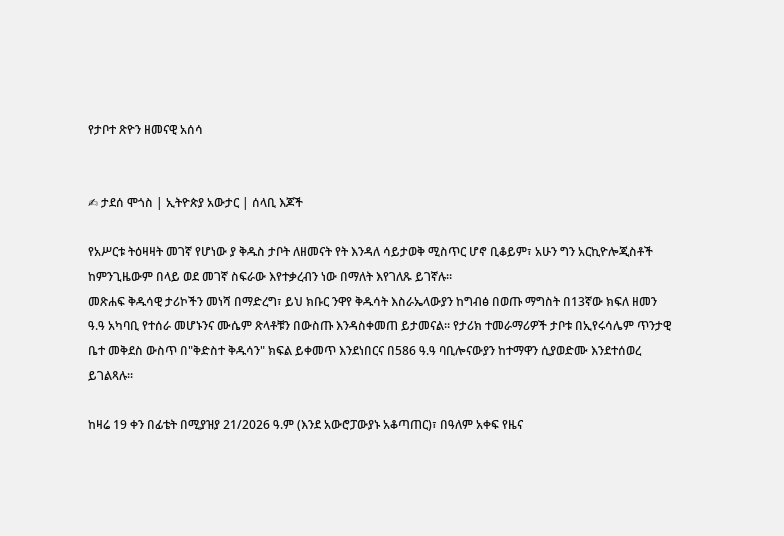የታቦተ ጽዮን ዘመናዊ አሰሳ


✍ ታደሰ ሞጎስ | ኢትዮጵያ አውታር | ሰላቢ እጆች

የአሥርቱ ትዕዛዛት መገኛ የሆነው ያ ቅዱስ ታቦት ለዘመናት የት እንዳለ ሳይታወቅ ሚስጥር ሆኖ ቢቆይም፣ አሁን ግን አርኪዮሎጂስቶች ከምንጊዜውም በላይ ወደ መገኛ ስፍራው እየተቃረብን ነው በማለት እየገለጹ ይገኛሉ።
መጽሐፍ ቅዱሳዊ ታሪኮችን መነሻ በማድረግ፣ ይህ ክቡር ንዋየ ቅዱሳት እስራኤላውያን ከግብፅ በወጡ ማግስት በ13ኛው ክፍለ ዘመን ዓ.ዓ አካባቢ የተሰራ መሆኑንና ሙሴም ጽላቶቹን በውስጡ እንዳስቀመጠ ይታመናል። የታሪክ ተመራማሪዎች ታቦቱ በኢየሩሳሌም ጥንታዊ ቤተ መቅደስ ውስጥ በ"ቅድስተ ቅዱሳን" ክፍል ይቀመጥ እንደነበርና በ586 ዓ.ዓ ባቢሎናውያን ከተማዋን ሲያወድሙ እንደተሰወረ ይገልጻሉ።

ከዛሬ 19 ቀን በፊቴት በሚያዝያ 21/2026 ዓ.ም (እንደ አውሮፓውያኑ አቆጣጠር)፣ በዓለም አቀፍ የዜና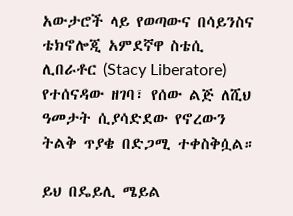አውታሮች ላይ የወጣውና በሳይንስና ቴክኖሎጂ አምደኛዋ ስቴሲ ሊበራቶር (Stacy Liberatore) የተሰናዳው ዘገባ፣ የሰው ልጅ ለሺህ ዓመታት ሲያሳድደው የኖረውን ትልቅ ጥያቄ በድጋሚ ተቀስቅሷል።

ይህ በዴይሊ ሜይል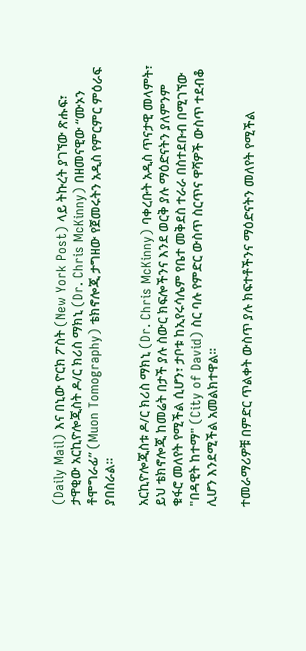(Daily Mail) እና በኒው ዮርክ ፖስት (New York Post) ላይ ትኩረት ያገኘው ጽሑፍ፣ ታዋቂው አርኪዮሎጂስት ዶ/ር ክሪስ ማክኒ (Dr. Chris McKinny) በዘመናዊው “ሙኦን ቶሞግራፊ” (Muon Tomography) ቴክኖሎጂ ታግዘው የጀመሩትን አዲስ የምርምር ምዕራፍ ያበስራል።

አርኪዮሎጂስቱ ዶ/ር ክሪስ ማክኒ (Dr. Chris McKinny) ባቀረቡት አዲስ ጥናታዊ መላምት፣ ይህ ቴክኖሎጂ ከመሬት በታች ያሉ ስውር ክፍሎችንና እንደ ወርቅ ያሉ ማዕድናትን ያለምንም ቁፋሮ መለየት የሚችል ሲሆን፣ ታቦቱ ከኢየሩሳሌም የቤተ መቅደስ ተራራ በስተደቡብ በሚገኘው "በዳዊት ከተማ" (City of David) ስር ባሉ የምድር ውስጥ ስርጥና ዋሻዎች ውስጥ ተደብቆ ሊሆን እንደሚችል አመልክተዋል።

ተመራማሪዎቹ በምድር ጥልቀት ውስጥ ያሉ ክፍተቶችንና ማዕድናትን መለየት የሚችል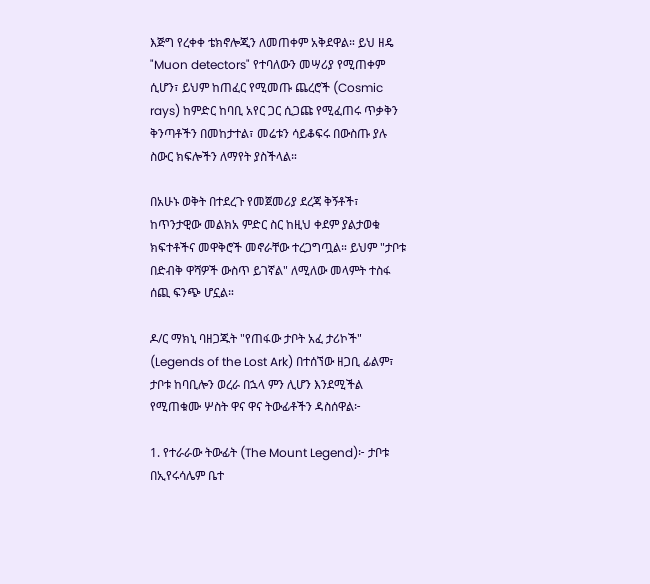እጅግ የረቀቀ ቴክኖሎጂን ለመጠቀም አቅደዋል። ይህ ዘዴ "Muon detectors" የተባለውን መሣሪያ የሚጠቀም ሲሆን፣ ይህም ከጠፈር የሚመጡ ጨረሮች (Cosmic rays) ከምድር ከባቢ አየር ጋር ሲጋጩ የሚፈጠሩ ጥቃቅን ቅንጣቶችን በመከታተል፣ መሬቱን ሳይቆፍሩ በውስጡ ያሉ ስውር ክፍሎችን ለማየት ያስችላል።

በአሁኑ ወቅት በተደረጉ የመጀመሪያ ደረጃ ቅኝቶች፣ ከጥንታዊው መልክአ ምድር ስር ከዚህ ቀደም ያልታወቁ ክፍተቶችና መዋቅሮች መኖራቸው ተረጋግጧል። ይህም "ታቦቱ በድብቅ ዋሻዎች ውስጥ ይገኛል" ለሚለው መላምት ተስፋ ሰጪ ፍንጭ ሆኗል።

ዶ/ር ማክኒ ባዘጋጁት "የጠፋው ታቦት አፈ ታሪኮች" (Legends of the Lost Ark) በተሰኘው ዘጋቢ ፊልም፣ ታቦቱ ከባቢሎን ወረራ በኋላ ምን ሊሆን እንደሚችል የሚጠቁሙ ሦስት ዋና ዋና ትውፊቶችን ዳስሰዋል፦

1. የተራራው ትውፊት (The Mount Legend)፦ ታቦቱ በኢየሩሳሌም ቤተ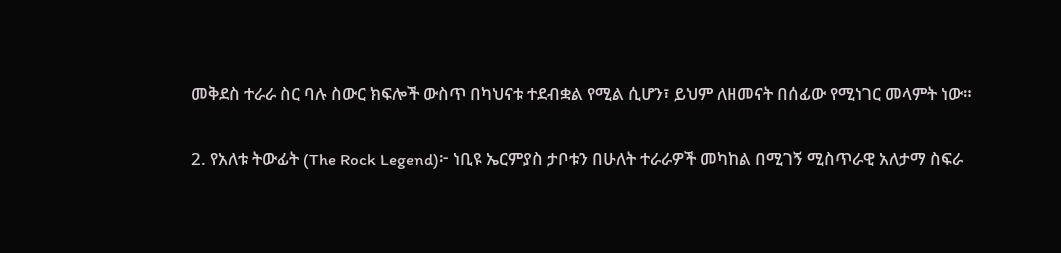መቅደስ ተራራ ስር ባሉ ስውር ክፍሎች ውስጥ በካህናቱ ተደብቋል የሚል ሲሆን፣ ይህም ለዘመናት በሰፊው የሚነገር መላምት ነው።

2. የአለቱ ትውፊት (The Rock Legend)፦ ነቢዩ ኤርምያስ ታቦቱን በሁለት ተራራዎች መካከል በሚገኝ ሚስጥራዊ አለታማ ስፍራ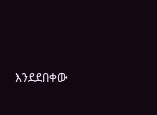እንደደበቀው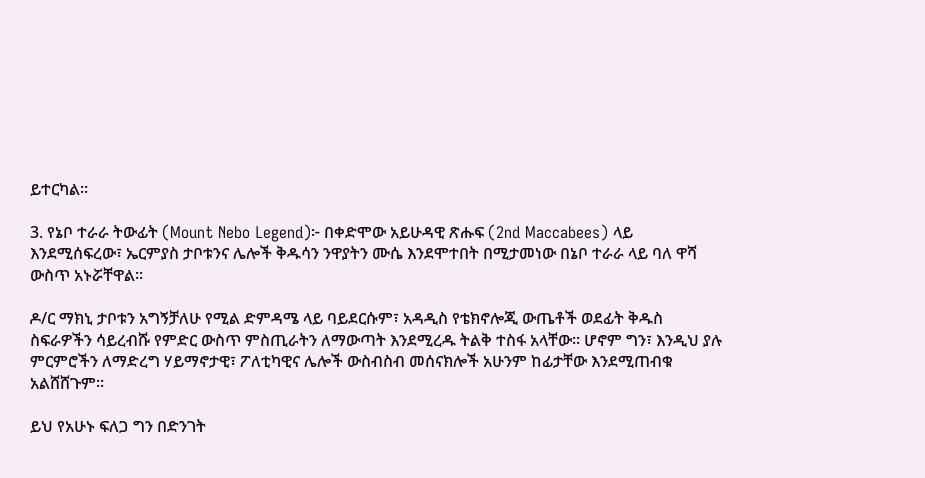ይተርካል።

3. የኔቦ ተራራ ትውፊት (Mount Nebo Legend)፦ በቀድሞው አይሁዳዊ ጽሑፍ (2nd Maccabees) ላይ እንደሚሰፍረው፣ ኤርምያስ ታቦቱንና ሌሎች ቅዱሳን ንዋያትን ሙሴ እንደሞተበት በሚታመነው በኔቦ ተራራ ላይ ባለ ዋሻ ውስጥ አኑሯቸዋል።

ዶ/ር ማክኒ ታቦቱን አግኝቻለሁ የሚል ድምዳሜ ላይ ባይደርሱም፣ አዳዲስ የቴክኖሎጂ ውጤቶች ወደፊት ቅዱስ ስፍራዎችን ሳይረብሹ የምድር ውስጥ ምስጢራትን ለማውጣት እንደሚረዱ ትልቅ ተስፋ አላቸው። ሆኖም ግን፣ እንዲህ ያሉ ምርምሮችን ለማድረግ ሃይማኖታዊ፣ ፖለቲካዊና ሌሎች ውስብስብ መሰናክሎች አሁንም ከፊታቸው እንደሚጠብቁ አልሸሸጉም።

ይህ የአሁኑ ፍለጋ ግን በድንገት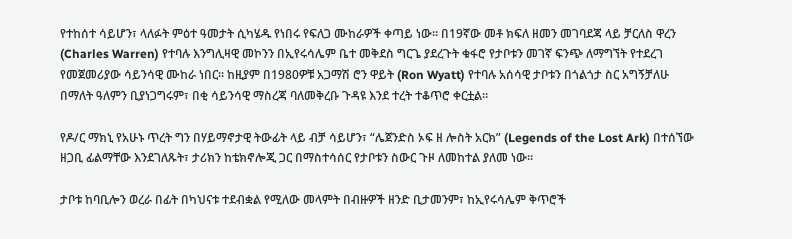የተከሰተ ሳይሆን፣ ላለፉት ምዕተ ዓመታት ሲካሄዱ የነበሩ የፍለጋ ሙከራዎች ቀጣይ ነው። በ19ኛው መቶ ክፍለ ዘመን መገባደጃ ላይ ቻርለስ ዋረን (Charles Warren) የተባሉ እንግሊዛዊ መኮንን በኢየሩሳሌም ቤተ መቅደስ ግርጌ ያደረጉት ቁፋሮ የታቦቱን መገኛ ፍንጭ ለማግኘት የተደረገ የመጀመሪያው ሳይንሳዊ ሙከራ ነበር። ከዚያም በ1980ዎቹ አጋማሽ ሮን ዋይት (Ron Wyatt) የተባሉ አሰሳዊ ታቦቱን በጎልጎታ ስር አግኝቻለሁ በማለት ዓለምን ቢያነጋግሩም፣ በቂ ሳይንሳዊ ማስረጃ ባለመቅረቡ ጉዳዩ እንደ ተረት ተቆጥሮ ቀርቷል።

የዶ/ር ማክኒ የአሁኑ ጥረት ግን በሃይማኖታዊ ትውፊት ላይ ብቻ ሳይሆን፣ “ሌጀንድስ ኦፍ ዘ ሎስት አርክ” (Legends of the Lost Ark) በተሰኘው ዘጋቢ ፊልማቸው እንደገለጹት፣ ታሪክን ከቴክኖሎጂ ጋር በማስተሳሰር የታቦቱን ስውር ጉዞ ለመከተል ያለመ ነው።

ታቦቱ ከባቢሎን ወረራ በፊት በካህናቱ ተደብቋል የሚለው መላምት በብዙዎች ዘንድ ቢታመንም፣ ከኢየሩሳሌም ቅጥሮች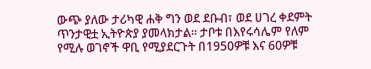ውጭ ያለው ታሪካዊ ሐቅ ግን ወደ ደቡብ፣ ወደ ሀገረ ቀደምት ጥንታዊቷ ኢትዮጵያ ያመላክታል። ታቦቱ በእየሩሳሌም የለም የሚሉ ወገኖች ዋቢ የሚያደርጉት በ1950ዎቹ እና 60ዎቹ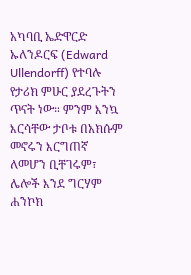አካባቢ ኤድዋርድ ኡለንዶርፍ (Edward Ullendorff) የተባሉ የታሪክ ምሁር ያደረጉትን ጥናት ነው። ምንም እንኳ እርሳቸው ታቦቱ በአክሱም መኖሩን እርግጠኛ ለመሆን ቢቸገሩም፣ ሌሎች እንደ ግርሃም ሐንኮክ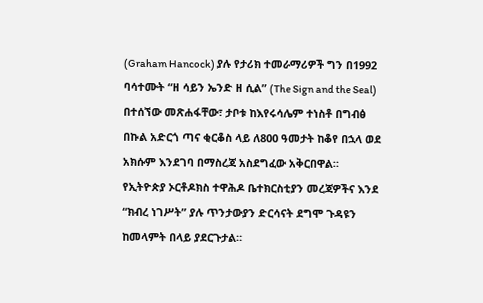(Graham Hancock) ያሉ የታሪክ ተመራማሪዎች ግን በ1992 ባሳተሙት “ዘ ሳይን ኤንድ ዘ ሲል” (The Sign and the Seal) በተሰኘው መጽሐፋቸው፣ ታቦቱ ከእየሩሳሌም ተነስቶ በግብፅ በኩል አድርጎ ጣና ቂርቆስ ላይ ለ800 ዓመታት ከቆየ በኋላ ወደ አክሱም እንደገባ በማስረጃ አስደግፈው አቅርበዋል።
የኢትዮጵያ ኦርቶዶክስ ተዋሕዶ ቤተክርስቲያን መረጃዎችና እንደ “ክብረ ነገሥት” ያሉ ጥንታውያን ድርሳናት ደግሞ ጉዳዩን ከመላምት በላይ ያደርጉታል።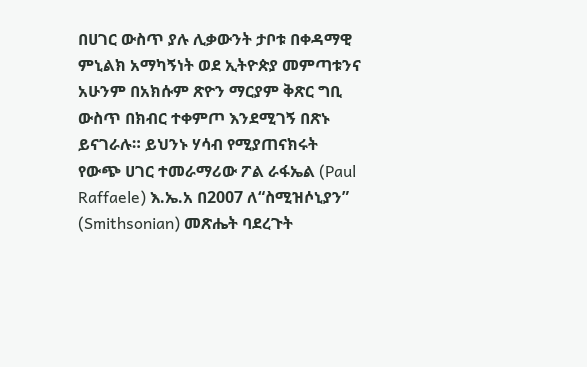በሀገር ውስጥ ያሉ ሊቃውንት ታቦቱ በቀዳማዊ ምኒልክ አማካኝነት ወደ ኢትዮጵያ መምጣቱንና አሁንም በአክሱም ጽዮን ማርያም ቅጽር ግቢ ውስጥ በክብር ተቀምጦ እንደሚገኝ በጽኑ ይናገራሉ። ይህንኑ ሃሳብ የሚያጠናክሩት የውጭ ሀገር ተመራማሪው ፖል ራፋኤል (Paul Raffaele) እ.ኤ.አ በ2007 ለ“ስሚዝሶኒያን” (Smithsonian) መጽሔት ባደረጉት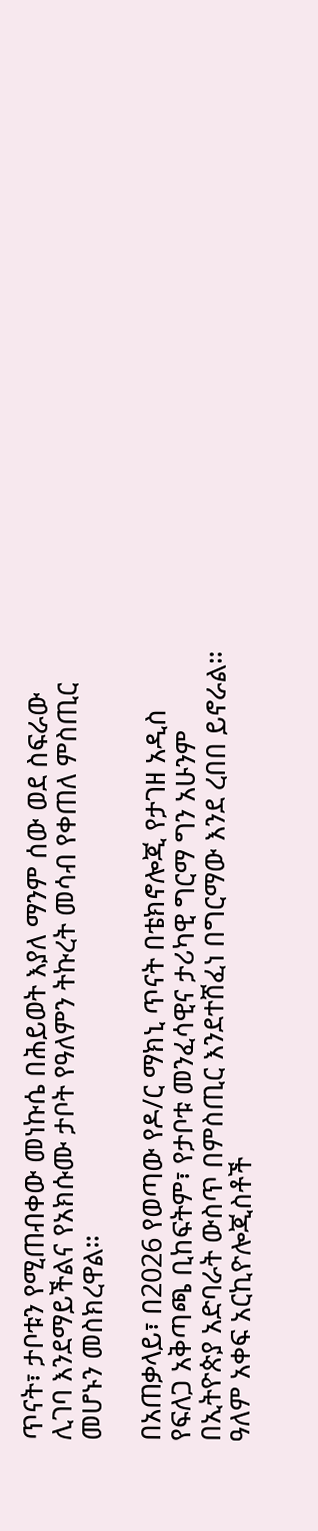ጥናት፣ ታቦቱን የሚጠብቀው መነኩሴ በሕይወት እያለ ማንም ሰው ወደ ስፍራው ሊገባ እንደማይችልና የአክሱሙ ታቦት የዓለምን ትኩረት መሳብ የቀጠለ ምስጢር መሆኑን መስክረዋል።

በአጠቃላይ፣ በ2026 የወጣው የዶ/ር ማክኒ ጥናት በቴክኖሎጂ የታገዘ አዲስ የፍለጋ አቅጣጫ ቢከፍትም፣ የታቦቱ መንፈሳዊና ታሪካዊ ግርማ ግን አሁንም በኢትዮጵያ አድባራት ውስጥ በምስጢር እንደተሸፈነ በግርማው እንደ ረበበ ይኖራል። ዓለም አቀፍ አርኪዮሎጂስቶች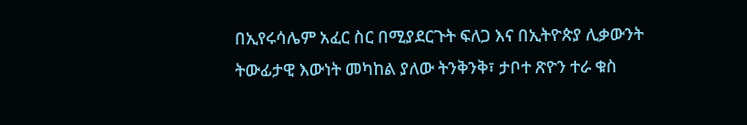በኢየሩሳሌም አፈር ስር በሚያደርጉት ፍለጋ እና በኢትዮጵያ ሊቃውንት ትውፊታዊ እውነት መካከል ያለው ትንቅንቅ፣ ታቦተ ጽዮን ተራ ቁስ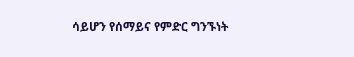ሳይሆን የሰማይና የምድር ግንኙነት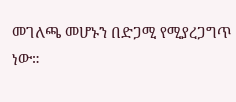መገለጫ መሆኑን በድጋሚ የሚያረጋግጥ ነው።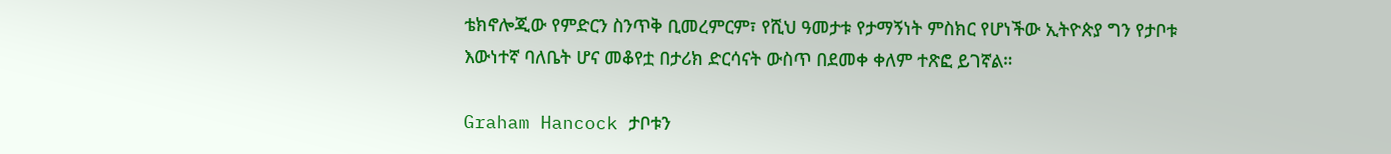ቴክኖሎጂው የምድርን ስንጥቅ ቢመረምርም፣ የሺህ ዓመታቱ የታማኝነት ምስክር የሆነችው ኢትዮጵያ ግን የታቦቱ እውነተኛ ባለቤት ሆና መቆየቷ በታሪክ ድርሳናት ውስጥ በደመቀ ቀለም ተጽፎ ይገኛል።

Graham Hancock ታቦቱን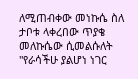ለሚጠብቀው መነኩሴ ስለ ታቦቱ ላቀረበው ጥያቄ መለኩሴው ሲመልሱለት "የራሳችሁ ያልሆነ ነገር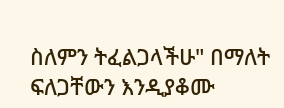ስለምን ትፈልጋላችሁ" በማለት ፍለጋቸውን እንዲያቆሙ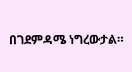በገደምዳሜ ነግረውታል።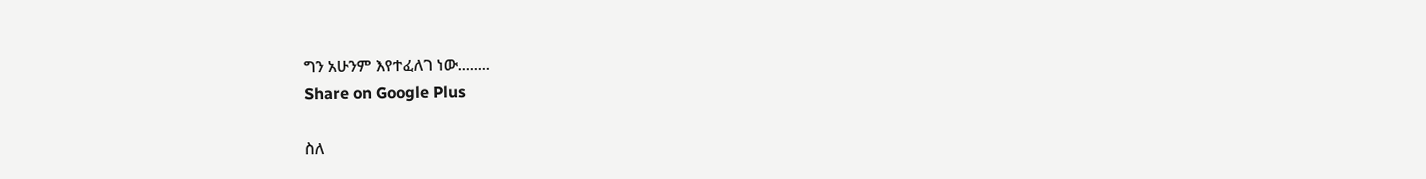ግን አሁንም እየተፈለገ ነው........
Share on Google Plus

ስለ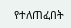የተለጠፈበት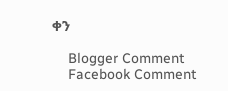ቀን

    Blogger Comment
    Facebook Comment